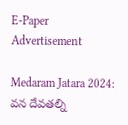E-Paper
Advertisement

Medaram Jatara 2024: వన దేవతల్ని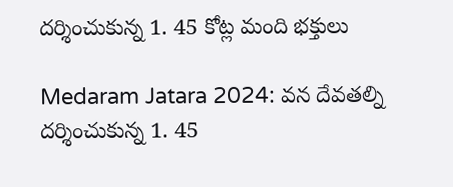దర్శించుకున్న 1. 45 కోట్ల మంది భక్తులు

Medaram Jatara 2024: వన దేవతల్ని దర్శించుకున్న 1. 45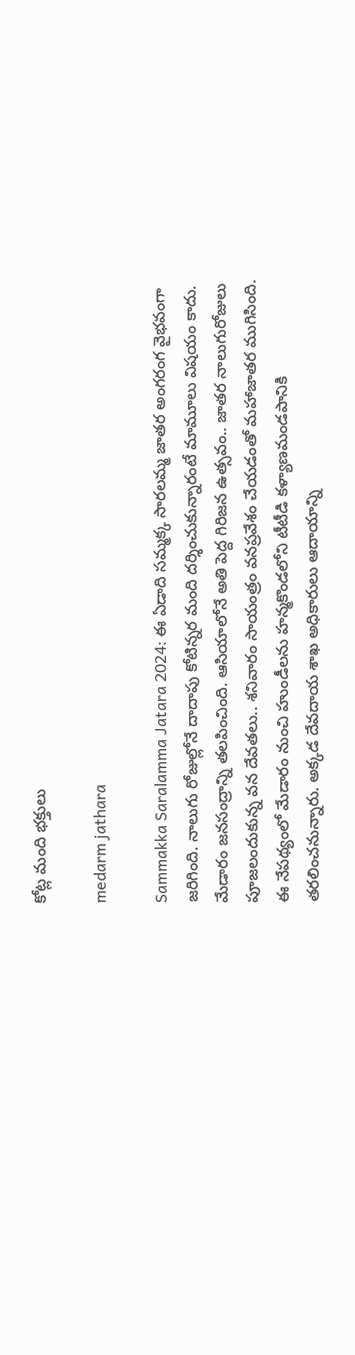కోట్ల మంది భక్తులు

medarm jathara

Sammakka Saralamma Jatara 2024: ఈ ఏడాది సమ్మక్క సారలమ్మ జాతర అంగరంగ వైభవంగా జరిగింది. నాలుగు రోజుల్లోనే దాదాపు కోటిన్నర మంది దర్శించుకున్నారంటే మామూలు విషయం కాదు. మేడారం జనసంద్రాన్ని తలపించింది. ఆసియాలోనే అతి పెద్ద గిరిజన ఉత్సవం.. జాతర నాలుగురోజులు పూజలందుకున్న వన దేవతలు.. శనివారం సాయంత్రం వనప్రవేశం చేయడంతో మహాజాతర ముగిసింది. ఈ నేపథ్యంలో మేడారం నుంచి హుండీలను హన్మకొండలోని టీటీడి కళ్యాణమండపానికి తరలించనున్నారు. అక్కడ దేవదాయ శాఖ అధికారులు ఆదాయాన్ని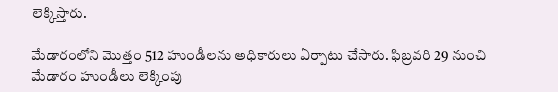లెక్కిస్తారు.

మేడారంలోని మొత్తం 512 హుండీలను అధికారులు ఏర్పాటు చేసారు. ఫిబ్రవరి 29 నుంచి మేడారం హుండీలు లెక్కింపు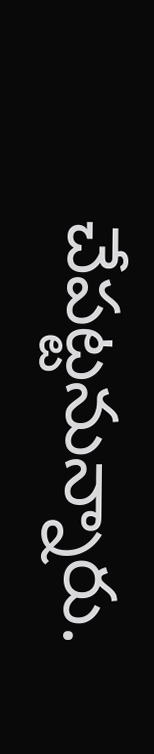చేపట్టనున్నారు.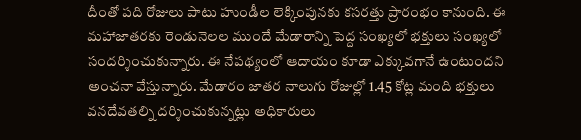దీంతో పది రోజులు పాటు హుండీల లెక్కింపునకు కసరత్తు ప్రారంభం కానుంది. ఈ మహాజాతరకు రెండునెలల ముందే మేడారాన్ని పెద్ద సంఖ్యలో భక్తులు సంఖ్యలో సందర్శించుకున్నారు. ఈ నేపథ్యంలో ఆదాయం కూడా ఎక్కువగానే ఉంటుందని అంచనా వేస్తున్నారు. మేడారం జాతర నాలుగు రోజుల్లో 1.45 కోట్ల మంది భక్తులు వనదేవతల్ని దర్శించుకున్నట్లు అధికారులు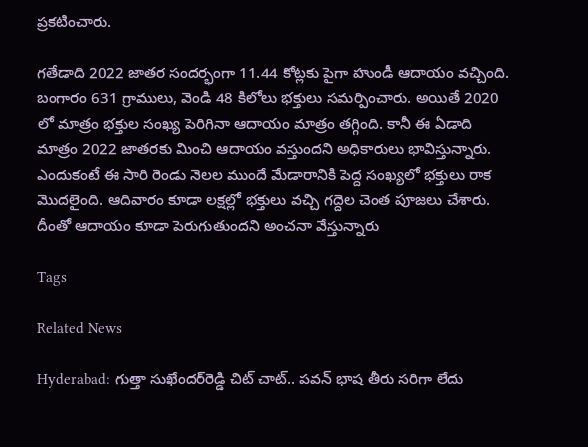ప్రకటించారు.

గతేడాది 2022 జాతర సందర్భంగా 11.44 కోట్లకు పైగా హుండీ ఆదాయం వచ్చింది. బంగారం 631 గ్రాములు, వెండి 48 కిలోలు భక్తులు సమర్పించారు. అయితే 2020 లో మాత్రం భక్తుల సంఖ్య పెరిగినా ఆదాయం మాత్రం తగ్గింది. కానీ ఈ ఏడాది మాత్రం 2022 జాతరకు మించి ఆదాయం వస్తుందని అధికారులు భావిస్తున్నారు. ఎందుకంటే ఈ సారి రెండు నెలల ముందే మేడారానికి పెద్ద సంఖ్యలో భక్తులు రాక మొదలైంది. ఆదివారం కూడా లక్షల్లో భక్తులు వచ్చి గద్దెల చెంత పూజలు చేశారు. దీంతో ఆదాయం కూడా పెరుగుతుందని అంచనా వేస్తున్నారు

Tags

Related News

Hyderabad: గుత్తా సుఖేందర్‌రెడ్డి చిట్ చాట్.. పవన్ భాష తీరు సరిగా లేదు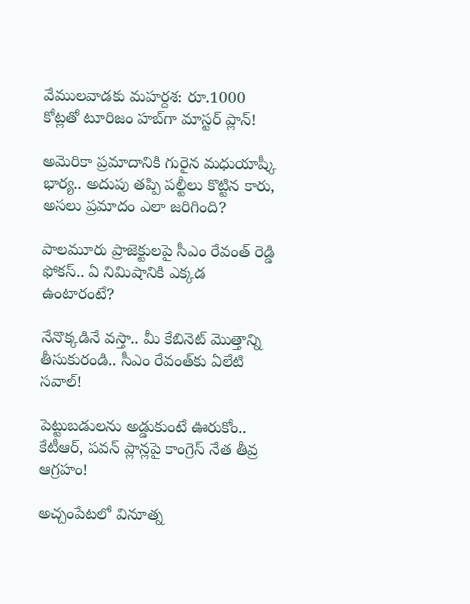వేములవాడకు మహర్దశ: రూ.1000 కోట్లతో టూరిజం హబ్‌గా మాస్టర్ ప్లాన్!

అమెరికా ప్రమాదానికి గురైన మధుయాష్కీ భార్య.. అదుపు తప్పి పల్టీలు కొట్టిన కారు, అసలు ప్రమాదం ఎలా జరిగింది?

పాలమూరు ప్రాజెక్టులపై సీఎం రేవంత్ రెడ్డి ఫోకస్.. ఏ నిమిషానికి ఎక్కడ ఉంటారంటే?

నేనొక్కడినే వస్తా.. మీ కేబినెట్ మొత్తాన్ని తీసుకురండి.. సీఎం రేవంత్‌కు ఏలేటి సవాల్!

పెట్టుబడులను అడ్డుకుంటే ఊరుకోం.. కేటీఆర్, పవన్ ప్లాన్లపై కాంగ్రెస్ నేత తీవ్ర ఆగ్రహం!

అచ్చంపేటలో వినూత్న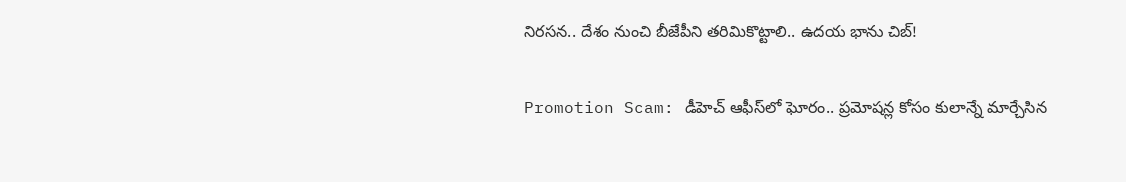నిరసన.. దేశం నుంచి బీజేపీని తరిమికొట్టాలి.. ఉదయ భాను చిబ్!

Promotion Scam: డీహెచ్ ఆఫీస్‌లో ఘోరం.. ప్రమోషన్ల కోసం కులాన్నే మార్చేసిన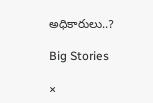అధికారులు..?

Big Stories

×